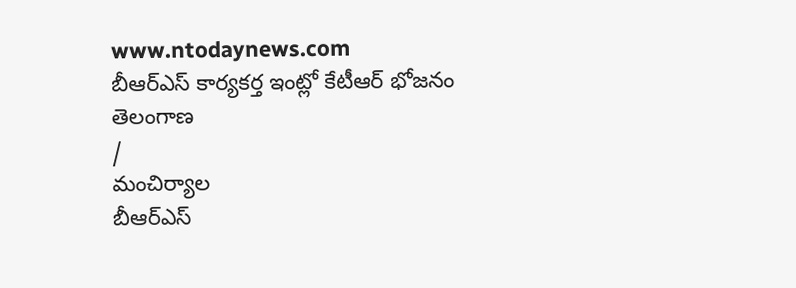www.ntodaynews.com
బీఆర్ఎస్ కార్యకర్త ఇంట్లో కేటీఆర్ భోజనం
తెలంగాణ
/
మంచిర్యాల
బీఆర్ఎస్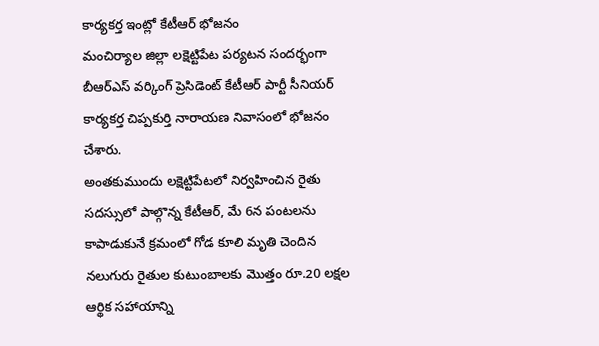కార్యకర్త ఇంట్లో కేటీఆర్ భోజనం
మంచిర్యాల జిల్లా లక్షెట్టిపేట పర్యటన సందర్భంగా బీఆర్ఎస్ వర్కింగ్ ప్రెసిడెంట్ కేటీఆర్ పార్టీ సీనియర్ కార్యకర్త చిప్పకుర్తి నారాయణ నివాసంలో భోజనం చేశారు.
అంతకుముందు లక్షెట్టిపేటలో నిర్వహించిన రైతు సదస్సులో పాల్గొన్న కేటీఆర్, మే 6న పంటలను కాపాడుకునే క్రమంలో గోడ కూలి మృతి చెందిన నలుగురు రైతుల కుటుంబాలకు మొత్తం రూ.20 లక్షల ఆర్థిక సహాయాన్ని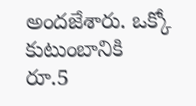అందజేశారు. ఒక్కో కుటుంబానికి రూ.5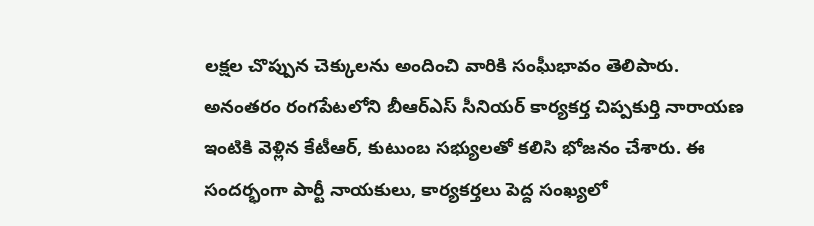లక్షల చొప్పున చెక్కులను అందించి వారికి సంఘీభావం తెలిపారు.
అనంతరం రంగపేటలోని బీఆర్ఎస్ సీనియర్ కార్యకర్త చిప్పకుర్తి నారాయణ ఇంటికి వెళ్లిన కేటీఆర్, కుటుంబ సభ్యులతో కలిసి భోజనం చేశారు. ఈ సందర్భంగా పార్టీ నాయకులు, కార్యకర్తలు పెద్ద సంఖ్యలో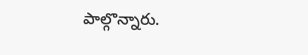పాల్గొన్నారు.